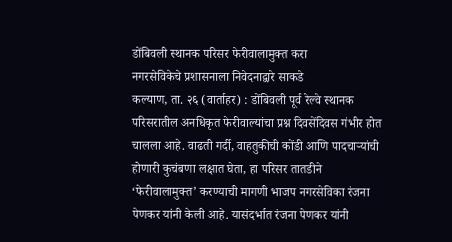डोंबिवली स्थानक परिसर फेरीवालामुक्त करा
नगरसेविकेचे प्रशासनाला निवेदनाद्वारे साकडे
कल्याण, ता. २६ (वार्ताहर) : डोंबिवली पूर्व रेल्वे स्थानक परिसरातील अनधिकृत फेरीवाल्यांचा प्रश्न दिवसेंदिवस गंभीर होत चालला आहे. वाढती गर्दी, वाहतुकीची कोंडी आणि पादचाऱ्यांची होणारी कुचंबणा लक्षात घेता, हा परिसर तातडीने ‘फेरीवालामुक्त’ करण्याची मागणी भाजप नगरसेविका रंजना पेणकर यांनी केली आहे. यासंदर्भात रंजना पेणकर यांनी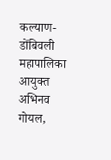कल्याण-डोंबिवली महापालिका आयुक्त अभिनव गोयल,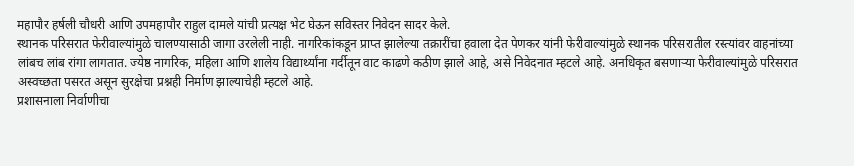महापौर हर्षली चौधरी आणि उपमहापौर राहुल दामले यांची प्रत्यक्ष भेट घेऊन सविस्तर निवेदन सादर केले.
स्थानक परिसरात फेरीवाल्यांमुळे चालण्यासाठी जागा उरलेली नाही. नागरिकांकडून प्राप्त झालेल्या तक्रारींचा हवाला देत पेणकर यांनी फेरीवाल्यांमुळे स्थानक परिसरातील रस्त्यांवर वाहनांच्या लांबच लांब रांगा लागतात. ज्येष्ठ नागरिक, महिला आणि शालेय विद्यार्थ्यांना गर्दीतून वाट काढणे कठीण झाले आहे, असे निवेदनात म्हटले आहे. अनधिकृत बसणाऱ्या फेरीवाल्यांमुळे परिसरात अस्वच्छता पसरत असून सुरक्षेचा प्रश्नही निर्माण झाल्याचेही म्हटले आहे.
प्रशासनाला निर्वाणीचा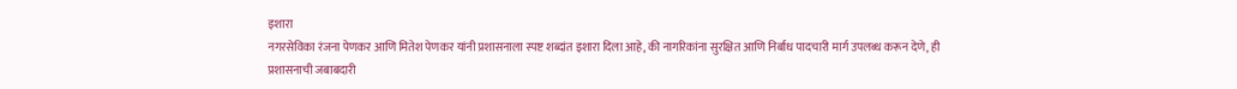इशारा
नगरसेविका रंजना पेणकर आणि मितेश पेणकर यांनी प्रशासनाला स्पष्ट शब्दांत इशारा दिला आहे, की नागरिकांना सुरक्षित आणि निर्बाध पादचारी मार्ग उपलब्ध करून देणे, ही प्रशासनाची जबाबदारी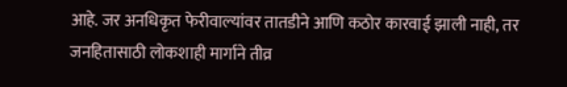आहे. जर अनधिकृत फेरीवाल्यांवर तातडीने आणि कठोर कारवाई झाली नाही, तर जनहितासाठी लोकशाही मार्गाने तीव्र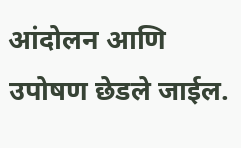आंदोलन आणि उपोषण छेडले जाईल.